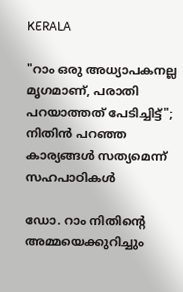KERALA

"റാം ഒരു അധ്യാപകനല്ല മൃഗമാണ്, പരാതി പറയാത്തത് പേടിച്ചിട്ട്"; നിതിൻ പറഞ്ഞ കാര്യങ്ങൾ സത്യമെന്ന് സഹപാഠികൾ

ഡോ. റാം നിതിൻ്റെ അമ്മയെക്കുറിച്ചും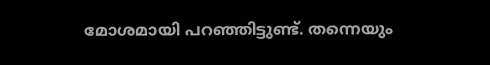മോശമായി പറഞ്ഞിട്ടുണ്ട്. തന്നെയും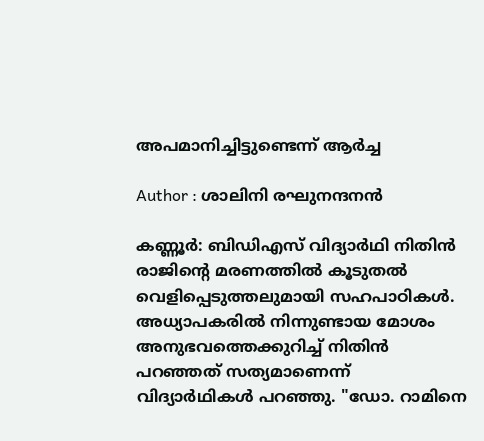അപമാനിച്ചിട്ടുണ്ടെന്ന് ആർച്ച

Author : ശാലിനി രഘുനന്ദനൻ

കണ്ണൂർ: ബിഡിഎസ് വിദ്യാർഥി നിതിൻ രാജിന്റെ മരണത്തിൽ കൂടുതൽ വെളിപ്പെടുത്തലുമായി സഹപാഠികൾ. അധ്യാപകരിൽ നിന്നുണ്ടായ മോശം അനുഭവത്തെക്കുറിച്ച് നിതിൻ പറഞ്ഞത് സത്യമാണെന്ന് വിദ്യാർഥികൾ പറഞ്ഞു. "ഡോ. റാമിനെ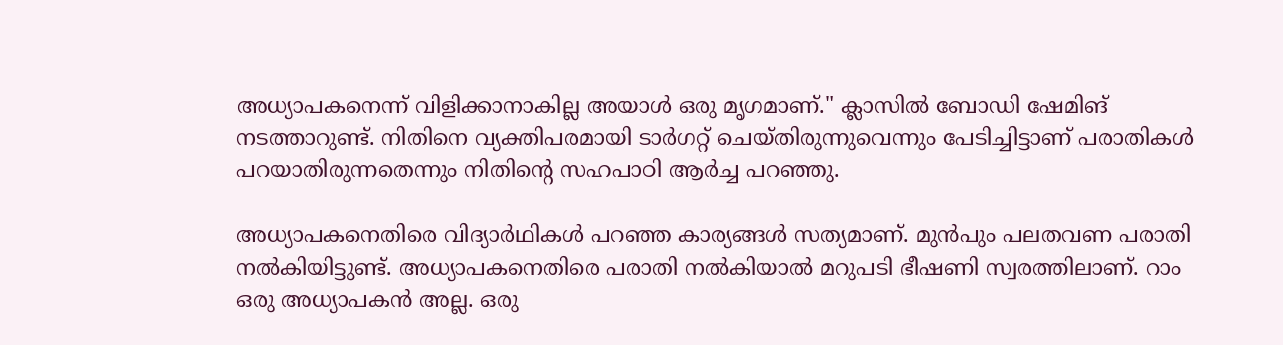അധ്യാപകനെന്ന് വിളിക്കാനാകില്ല അയാൾ ഒരു മൃഗമാണ്." ക്ലാസിൽ ബോഡി ഷേമിങ് നടത്താറുണ്ട്. നിതിനെ വ്യക്തിപരമായി ടാർഗറ്റ് ചെയ്തിരുന്നുവെന്നും പേടിച്ചിട്ടാണ് പരാതികൾ പറയാതിരുന്നതെന്നും നിതിന്റെ സഹപാഠി ആർച്ച പറഞ്ഞു.

അധ്യാപകനെതിരെ വിദ്യാർഥികൾ പറഞ്ഞ കാര്യങ്ങൾ സത്യമാണ്. മുൻപും പലതവണ പരാതി നൽകിയിട്ടുണ്ട്. അധ്യാപകനെതിരെ പരാതി നൽകിയാൽ മറുപടി ഭീഷണി സ്വരത്തിലാണ്. റാം ഒരു അധ്യാപകൻ അല്ല. ഒരു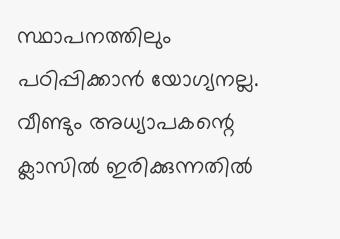സ്ഥാപനത്തിലും പഠിപ്പിക്കാൻ യോഗ്യനല്ല. വീണ്ടും അധ്യാപകന്റെ ക്ലാസിൽ ഇരിക്കുന്നതിൽ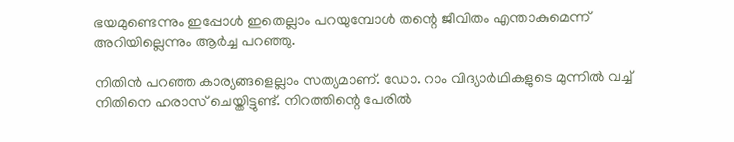ഭയമുണ്ടെന്നും ഇപ്പോൾ ഇതെല്ലാം പറയുമ്പോൾ തന്റെ ജീവിതം എന്താകുമെന്ന് അറിയില്ലെന്നും ആർച്ച പറഞ്ഞു.

നിതിൻ പറഞ്ഞ കാര്യങ്ങളെല്ലാം സത്യമാണ്. ഡോ. റാം വിദ്യാർഥികളുടെ മുന്നിൽ വച്ച് നിതിനെ ഹരാസ് ചെയ്തിട്ടുണ്ട്. നിറത്തിന്റെ പേരിൽ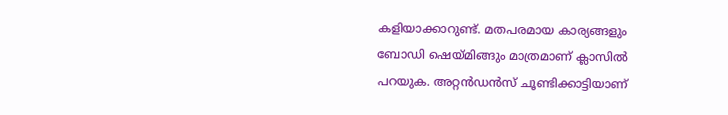കളിയാക്കാറുണ്ട്. മതപരമായ കാര്യങ്ങളും ബോഡി ഷെയ്മിങ്ങും മാത്രമാണ് ക്ലാസിൽ പറയുക. അറ്റൻഡൻസ് ചൂണ്ടിക്കാട്ടിയാണ്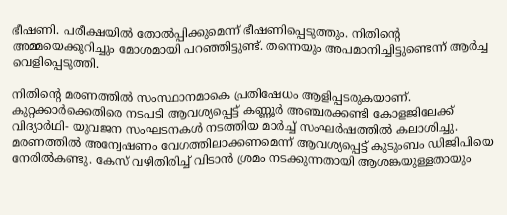ഭീഷണി. പരീക്ഷയിൽ തോൽപ്പിക്കുമെന്ന് ഭീഷണിപ്പെടുത്തും. നിതിൻ്റെ അമ്മയെക്കുറിച്ചും മോശമായി പറഞ്ഞിട്ടുണ്ട്. തന്നെയും അപമാനിച്ചിട്ടുണ്ടെന്ന് ആർച്ച വെളിപ്പെടുത്തി.

നിതിൻ്റെ മരണത്തിൽ സംസ്ഥാനമാകെ പ്രതിഷേധം ആളിപ്പടരുകയാണ്. കുറ്റക്കാർക്കെതിരെ നടപടി ആവശ്യപ്പെട്ട് കണ്ണൂർ അഞ്ചരക്കണ്ടി കോളജിലേക്ക് വിദ്യാർഥി- യുവജന സംഘടനകൾ നടത്തിയ മാർച്ച് സംഘർഷത്തിൽ കലാശിച്ചു. മരണത്തിൽ അന്വേഷണം വേഗത്തിലാക്കണമെന്ന് ആവശ്യപ്പെട്ട് കുടുംബം ഡിജിപിയെ നേരിൽകണ്ടു. കേസ് വഴിതിരിച്ച് വിടാൻ ശ്രമം നടക്കുന്നതായി ആശങ്കയുള്ളതായും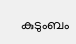കുടുംബം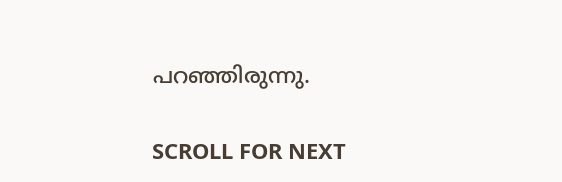പറഞ്ഞിരുന്നു.

SCROLL FOR NEXT